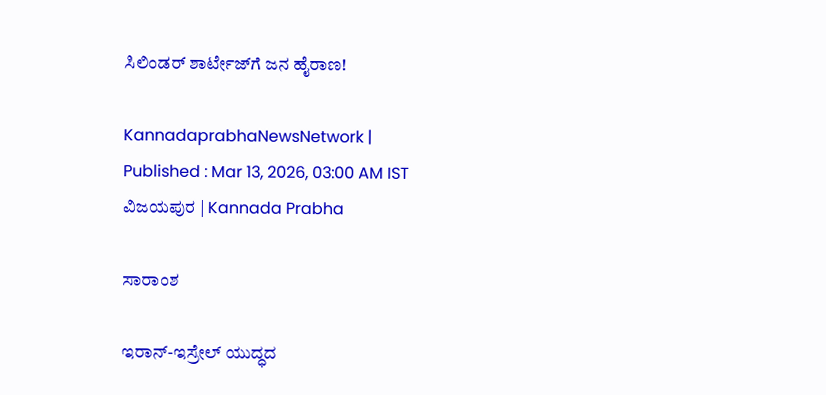ಸಿಲಿಂಡರ್‌ ಶಾರ್ಟೇಜ್‌ಗೆ ಜನ ಹೈರಾಣ!

KannadaprabhaNewsNetwork |
Published : Mar 13, 2026, 03:00 AM IST
ವಿಜಯಪುರ | Kannada Prabha

ಸಾರಾಂಶ

ಇರಾನ್-ಇಸ್ರೇಲ್ ಯುದ್ಧದ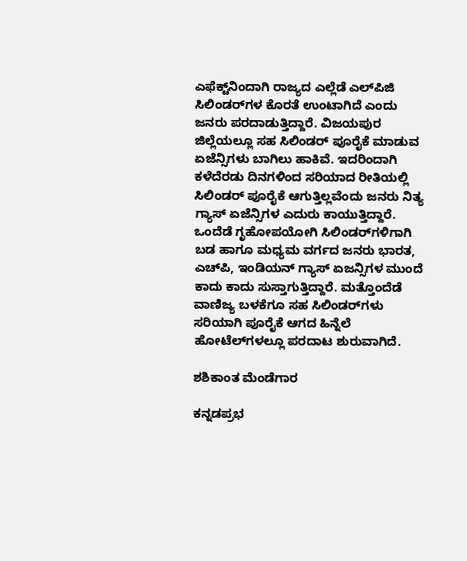ಎಫೆಕ್ಟ್‌ನಿಂದಾಗಿ ರಾಜ್ಯದ ಎಲ್ಲೆಡೆ ಎಲ್‌ಪಿಜಿ ಸಿಲಿಂಡರ್‌ಗಳ ಕೊರತೆ ಉಂಟಾಗಿದೆ ಎಂದು ಜನರು ಪರದಾಡುತ್ತಿದ್ದಾರೆ. ವಿಜಯಪುರ ಜಿಲ್ಲೆಯಲ್ಲೂ ಸಹ ಸಿಲಿಂಡರ್‌ ಪೂರೈಕೆ ಮಾಡುವ ಏಜೆನ್ಸಿಗಳು ಬಾಗಿಲು ಹಾಕಿವೆ. ಇದರಿಂದಾಗಿ ಕಳೆದೆರಡು ದಿನಗಳಿಂದ ಸರಿಯಾದ ರೀತಿಯಲ್ಲಿ ಸಿಲಿಂಡರ್‌ ಪೂರೈಕೆ ಆಗುತ್ತಿಲ್ಲವೆಂದು ಜನರು ನಿತ್ಯ ಗ್ಯಾಸ್ ಏಜೆನ್ಸಿಗಳ ಎದುರು ಕಾಯುತ್ತಿದ್ದಾರೆ. ಒಂದೆಡೆ ಗೃಹೋಪಯೋಗಿ ಸಿಲಿಂಡರ್‌ಗಳಿಗಾಗಿ ಬಡ ಹಾಗೂ ಮಧ್ಯಮ ವರ್ಗದ ಜನರು ಭಾರತ, ಎಚ್‌ಪಿ, ಇಂಡಿಯನ್ ಗ್ಯಾಸ್‌ ಏಜನ್ಸಿಗಳ ಮುಂದೆ ಕಾದು ಕಾದು ಸುಸ್ತಾಗುತ್ತಿದ್ದಾರೆ. ಮತ್ತೊಂದೆಡೆ ವಾಣಿಜ್ಯ ಬಳಕೆಗೂ ಸಹ ಸಿಲಿಂಡರ್‌ಗಳು ಸರಿಯಾಗಿ ಪೂರೈಕೆ ಆಗದ ಹಿನ್ನೆಲೆ ಹೋಟೆಲ್‌ಗಳಲ್ಲೂ ಪರದಾಟ ಶುರುವಾಗಿದೆ.

ಶಶಿಕಾಂತ ಮೆಂಡೆಗಾರ

ಕನ್ನಡಪ್ರಭ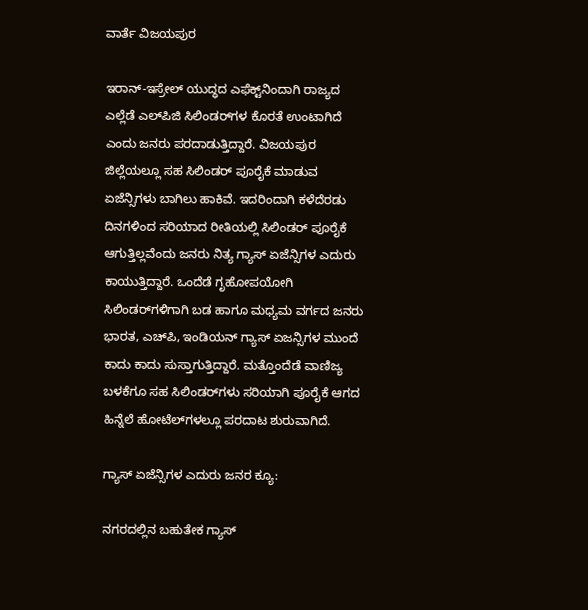ವಾರ್ತೆ ವಿಜಯಪುರ

ಇರಾನ್-ಇಸ್ರೇಲ್ ಯುದ್ಧದ ಎಫೆಕ್ಟ್‌ನಿಂದಾಗಿ ರಾಜ್ಯದ ಎಲ್ಲೆಡೆ ಎಲ್‌ಪಿಜಿ ಸಿಲಿಂಡರ್‌ಗಳ ಕೊರತೆ ಉಂಟಾಗಿದೆ ಎಂದು ಜನರು ಪರದಾಡುತ್ತಿದ್ದಾರೆ. ವಿಜಯಪುರ ಜಿಲ್ಲೆಯಲ್ಲೂ ಸಹ ಸಿಲಿಂಡರ್‌ ಪೂರೈಕೆ ಮಾಡುವ ಏಜೆನ್ಸಿಗಳು ಬಾಗಿಲು ಹಾಕಿವೆ. ಇದರಿಂದಾಗಿ ಕಳೆದೆರಡು ದಿನಗಳಿಂದ ಸರಿಯಾದ ರೀತಿಯಲ್ಲಿ ಸಿಲಿಂಡರ್‌ ಪೂರೈಕೆ ಆಗುತ್ತಿಲ್ಲವೆಂದು ಜನರು ನಿತ್ಯ ಗ್ಯಾಸ್ ಏಜೆನ್ಸಿಗಳ ಎದುರು ಕಾಯುತ್ತಿದ್ದಾರೆ. ಒಂದೆಡೆ ಗೃಹೋಪಯೋಗಿ ಸಿಲಿಂಡರ್‌ಗಳಿಗಾಗಿ ಬಡ ಹಾಗೂ ಮಧ್ಯಮ ವರ್ಗದ ಜನರು ಭಾರತ, ಎಚ್‌ಪಿ, ಇಂಡಿಯನ್ ಗ್ಯಾಸ್‌ ಏಜನ್ಸಿಗಳ ಮುಂದೆ ಕಾದು ಕಾದು ಸುಸ್ತಾಗುತ್ತಿದ್ದಾರೆ. ಮತ್ತೊಂದೆಡೆ ವಾಣಿಜ್ಯ ಬಳಕೆಗೂ ಸಹ ಸಿಲಿಂಡರ್‌ಗಳು ಸರಿಯಾಗಿ ಪೂರೈಕೆ ಆಗದ ಹಿನ್ನೆಲೆ ಹೋಟೆಲ್‌ಗಳಲ್ಲೂ ಪರದಾಟ ಶುರುವಾಗಿದೆ.

ಗ್ಯಾಸ್‌ ಏಜೆನ್ಸಿಗಳ ಎದುರು ಜನರ ಕ್ಯೂ:

ನಗರದಲ್ಲಿನ ಬಹುತೇಕ ಗ್ಯಾಸ್‌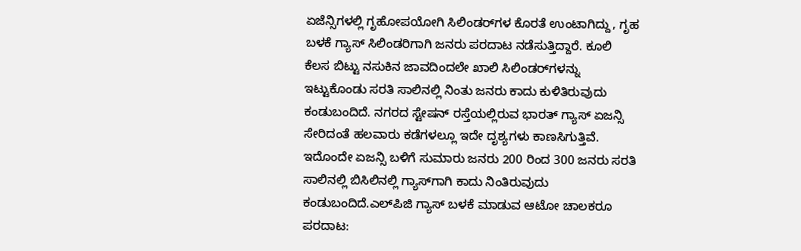ಏಜೆನ್ಸಿಗಳಲ್ಲಿ ಗೃಹೋಪಯೋಗಿ ಸಿಲಿಂಡರ್‌ಗಳ ಕೊರತೆ ಉಂಟಾಗಿದ್ದು, ಗೃಹ ಬಳಕೆ ಗ್ಯಾಸ್ ಸಿಲಿಂಡರಿಗಾಗಿ ಜನರು ಪರದಾಟ ನಡೆಸುತ್ತಿದ್ದಾರೆ. ಕೂಲಿ ಕೆಲಸ ಬಿಟ್ಟು ನಸುಕಿನ ಜಾವದಿಂದಲೇ ಖಾಲಿ ಸಿಲಿಂಡರ್‌ಗಳನ್ನು ಇಟ್ಟುಕೊಂಡು ಸರತಿ ಸಾಲಿನಲ್ಲಿ ನಿಂತು ಜನರು ಕಾದು ಕುಳಿತಿರುವುದು ಕಂಡುಬಂದಿದೆ. ನಗರದ ಸ್ಟೇಷನ್ ರಸ್ತೆಯಲ್ಲಿರುವ ಭಾರತ್ ಗ್ಯಾಸ್ ಏಜನ್ಸಿ ಸೇರಿದಂತೆ ಹಲವಾರು ಕಡೆಗಳಲ್ಲೂ ಇದೇ ದೃಶ್ಯಗಳು ಕಾಣಸಿಗುತ್ತಿವೆ. ಇದೊಂದೇ ಏಜನ್ಸಿ ಬಳಿಗೆ ಸುಮಾರು ಜನರು 200 ರಿಂದ 300 ಜನರು ಸರತಿ ಸಾಲಿನಲ್ಲಿ ಬಿಸಿಲಿನಲ್ಲಿ ಗ್ಯಾಸ್‌ಗಾಗಿ ಕಾದು ನಿಂತಿರುವುದು ಕಂಡುಬಂದಿದೆ.ಎಲ್‌ಪಿಜಿ ಗ್ಯಾಸ್ ಬಳಕೆ ಮಾಡುವ ಆಟೋ ಚಾಲಕರೂ ಪರದಾಟ: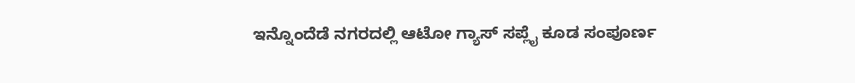ಇನ್ನೊಂದೆಡೆ ನಗರದಲ್ಲಿ ಆಟೋ ಗ್ಯಾಸ್ ಸಪ್ಲೈ ಕೂಡ ಸಂಪೂರ್ಣ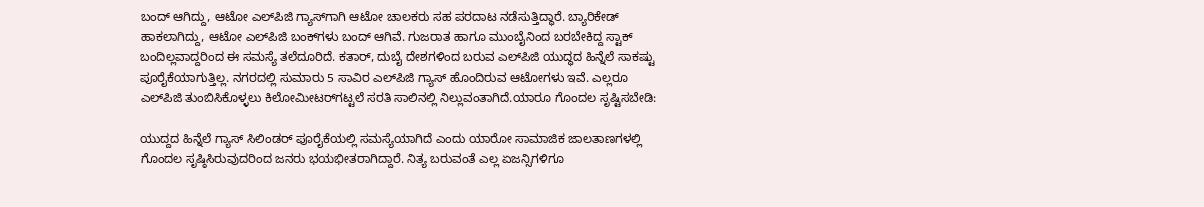ಬಂದ್ ಆಗಿದ್ದು, ಆಟೋ ಎಲ್‌ಪಿಜಿ ಗ್ಯಾಸ್‌ಗಾಗಿ ಆಟೋ ಚಾಲಕರು ಸಹ ಪರದಾಟ ನಡೆಸುತ್ತಿದ್ಧಾರೆ. ಬ್ಯಾರಿಕೇಡ್ ಹಾಕಲಾಗಿದ್ದು, ಆಟೋ ಎಲ್‌ಪಿಜಿ ಬಂಕ್‌ಗಳು ಬಂದ್ ಆಗಿವೆ. ಗುಜರಾತ ಹಾಗೂ ಮುಂಬೈನಿಂದ ಬರಬೇಕಿದ್ದ ಸ್ಟಾಕ್ ಬಂದಿಲ್ಲವಾದ್ದರಿಂದ ಈ ಸಮಸ್ಯೆ ತಲೆದೂರಿದೆ. ಕತಾರ್‌, ದುಬೈ ದೇಶಗಳಿಂದ ಬರುವ ಎಲ್‌ಪಿಜಿ ಯುದ್ಧದ ಹಿನ್ನೆಲೆ ಸಾಕಷ್ಟು ಪೂರೈಕೆಯಾಗುತ್ತಿಲ್ಲ. ನಗರದಲ್ಲಿ ಸುಮಾರು 5 ಸಾವಿರ ಎಲ್‌ಪಿಜಿ ಗ್ಯಾಸ್ ಹೊಂದಿರುವ ಆಟೋಗಳು ಇವೆ. ಎಲ್ಲರೂ ಎಲ್‌ಪಿಜಿ ತುಂಬಿಸಿಕೊಳ್ಳಲು ಕಿಲೋಮೀಟರ್‌ಗಟ್ಟಲೆ ಸರತಿ ಸಾಲಿನಲ್ಲಿ ನಿಲ್ಲುವಂತಾಗಿದೆ.ಯಾರೂ ಗೊಂದಲ ಸೃಷ್ಟಿಸಬೇಡಿ:

ಯುದ್ದದ ಹಿನ್ನೆಲೆ ಗ್ಯಾಸ್‌ ಸಿಲಿಂಡರ್‌ ಪೂರೈಕೆಯಲ್ಲಿ ಸಮಸ್ಯೆಯಾಗಿದೆ ಎಂದು ಯಾರೋ ಸಾಮಾಜಿಕ ಜಾಲತಾಣಗಳಲ್ಲಿ ಗೊಂದಲ ಸೃಷ್ಠಿಸಿರುವುದರಿಂದ ಜನರು ಭಯಭೀತರಾಗಿದ್ದಾರೆ. ನಿತ್ಯ ಬರುವಂತೆ ಎಲ್ಲ ಏಜನ್ಸಿಗಳಿಗೂ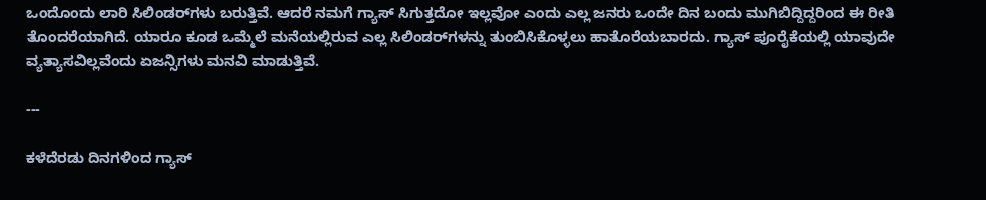ಒಂದೊಂದು ಲಾರಿ ಸಿಲಿಂಡರ್‌ಗಳು ಬರುತ್ತಿವೆ. ಆದರೆ ನಮಗೆ ಗ್ಯಾಸ್‌ ಸಿಗುತ್ತದೋ ಇಲ್ಲವೋ ಎಂದು ಎಲ್ಲ ಜನರು ಒಂದೇ ದಿನ ಬಂದು ಮುಗಿಬಿದ್ದಿದ್ದರಿಂದ ಈ ರೀತಿ ತೊಂದರೆಯಾಗಿದೆ. ಯಾರೂ ಕೂಡ ಒಮ್ಮೆಲೆ ಮನೆಯಲ್ಲಿರುವ ಎಲ್ಲ ಸಿಲಿಂಡರ್‌ಗಳನ್ನು ತುಂಬಿಸಿಕೊಳ್ಳಲು ಹಾತೊರೆಯಬಾರದು. ಗ್ಯಾಸ್‌ ಪೂರೈಕೆಯಲ್ಲಿ ಯಾವುದೇ ವ್ಯತ್ಯಾಸವಿಲ್ಲವೆಂದು ಏಜನ್ಸಿಗಳು ಮನವಿ ಮಾಡುತ್ತಿವೆ.

---

ಕಳೆದೆರಡು ದಿನಗಳಿಂದ ಗ್ಯಾಸ್‌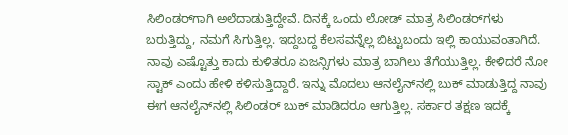ಸಿಲಿಂಡರ್‌ಗಾಗಿ ಅಲೆದಾಡುತ್ತಿದ್ದೇವೆ. ದಿನಕ್ಕೆ ಒಂದು ಲೋಡ್‌ ಮಾತ್ರ ಸಿಲಿಂಡರ್‌ಗಳು ಬರುತ್ತಿದ್ದು, ನಮಗೆ ಸಿಗುತ್ತಿಲ್ಲ. ಇದ್ದಬದ್ದ ಕೆಲಸವನ್ನೆಲ್ಲ ಬಿಟ್ಟುಬಂದು ಇಲ್ಲಿ ಕಾಯುವಂತಾಗಿದೆ. ನಾವು ಎಷ್ಟೊತ್ತು ಕಾದು ಕುಳಿತರೂ ಏಜನ್ಸಿಗಳು ಮಾತ್ರ ಬಾಗಿಲು ತೆಗೆಯುತ್ತಿಲ್ಲ. ಕೇಳಿದರೆ ನೋ ಸ್ಟಾಕ್ ಎಂದು ಹೇಳಿ ಕಳಿಸುತ್ತಿದ್ದಾರೆ. ಇನ್ನು ಮೊದಲು ಆನಲೈನ್‌ನಲ್ಲಿ ಬುಕ್ ಮಾಡುತ್ತಿದ್ದ ನಾವು ಈಗ ಆನಲೈನ್‌ನಲ್ಲಿ ಸಿಲಿಂಡರ್‌ ಬುಕ್ ಮಾಡಿದರೂ ಆಗುತ್ತಿಲ್ಲ. ಸರ್ಕಾರ ತಕ್ಷಣ ಇದಕ್ಕೆ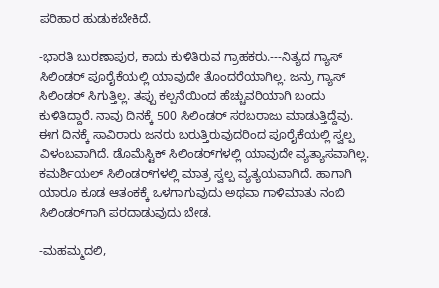ಪರಿಹಾರ ಹುಡುಕಬೇಕಿದೆ.

-ಭಾರತಿ ಬುರಣಾಪುರ, ಕಾದು ಕುಳಿತಿರುವ ಗ್ರಾಹಕರು.---ನಿತ್ಯದ ಗ್ಯಾಸ್ ಸಿಲಿಂಡರ್ ಪೂರೈಕೆಯಲ್ಲಿ ಯಾವುದೇ ತೊಂದರೆಯಾಗಿಲ್ಲ. ಜನ್ರು ಗ್ಯಾಸ್ ಸಿಲಿಂಡರ್‌ ಸಿಗುತ್ತಿಲ್ಲ. ತಪ್ಪು ಕಲ್ಪನೆಯಿಂದ ಹೆಚ್ಚುವರಿಯಾಗಿ ಬಂದು ಕುಳಿತಿದ್ದಾರೆ. ನಾವು ದಿನಕ್ಕೆ 500 ಸಿಲಿಂಡರ್‌ ಸರಬರಾಜು ಮಾಡುತ್ತಿದ್ದೆವು. ಈಗ ದಿನಕ್ಕೆ ಸಾವಿರಾರು ಜನರು ಬರುತ್ತಿರುವುದರಿಂದ ಪೂರೈಕೆಯಲ್ಲಿ ಸ್ವಲ್ಪ ವಿಳಂಬವಾಗಿದೆ. ಡೊಮೆಸ್ಟಿಕ್‌ ಸಿಲಿಂಡರ್‌ಗಳಲ್ಲಿ ಯಾವುದೇ ವ್ಯತ್ಯಾಸವಾಗಿಲ್ಲ. ಕಮರ್ಶಿಯಲ್‌ ಸಿಲಿಂಡರ್‌ಗಳಲ್ಲಿ ಮಾತ್ರ ಸ್ವಲ್ಪ ವ್ಯತ್ಯಯವಾಗಿದೆ. ಹಾಗಾಗಿ ಯಾರೂ ಕೂಡ ಆತಂಕಕ್ಕೆ ಒಳಗಾಗುವುದು ಅಥವಾ ಗಾಳಿಮಾತು ನಂಬಿ ಸಿಲಿಂಡರ್‌ಗಾಗಿ ಪರದಾಡುವುದು ಬೇಡ.

-ಮಹಮ್ಮದಲಿ,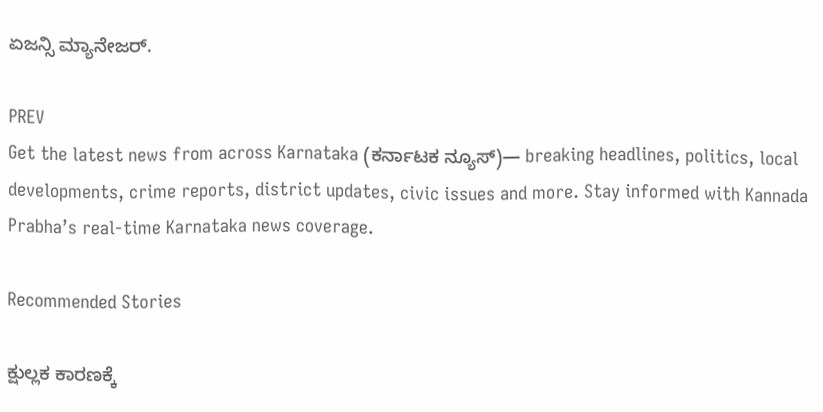ಏಜನ್ಸಿ ಮ್ಯಾನೇಜರ್‌.

PREV
Get the latest news from across Karnataka (ಕರ್ನಾಟಕ ನ್ಯೂಸ್)— breaking headlines, politics, local developments, crime reports, district updates, civic issues and more. Stay informed with Kannada Prabha’s real‑time Karnataka news coverage.

Recommended Stories

ಕ್ಷುಲ್ಲಕ ಕಾರಣಕ್ಕೆ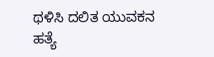ಥಳಿಸಿ ದಲಿತ ಯುವಕನ ಹತ್ಯೆ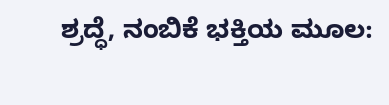ಶ್ರದ್ಧೆ, ನಂಬಿಕೆ ಭಕ್ತಿಯ ಮೂಲ: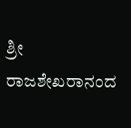ಶ್ರೀ ರಾಜಶೇಖರಾನಂದ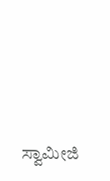ಸ್ವಾಮೀಜಿ